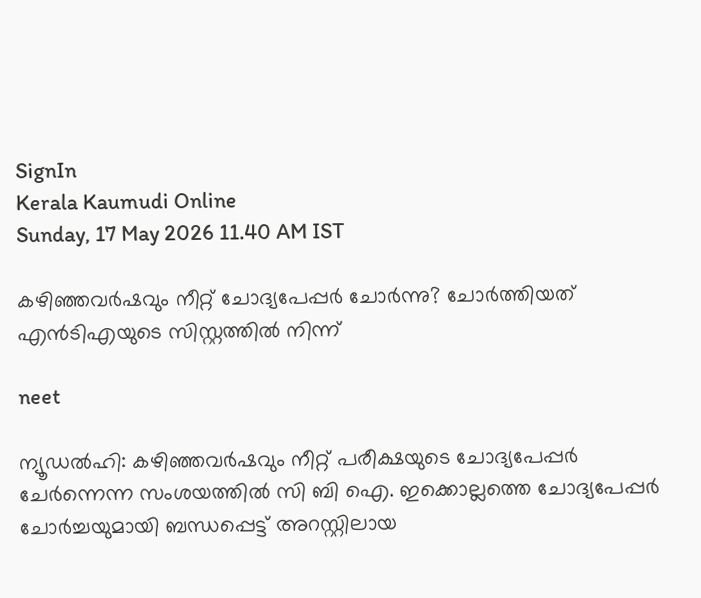SignIn
Kerala Kaumudi Online
Sunday, 17 May 2026 11.40 AM IST

കഴിഞ്ഞവർഷവും നീറ്റ് ചോദ്യപേപ്പർ ചോർന്നു? ചോർത്തിയത് എൻടിഎയുടെ സിസ്റ്റത്തിൽ നിന്ന്

neet

ന്യൂഡൽഹി: കഴിഞ്ഞവർഷവും നീറ്റ് പരീക്ഷയുടെ ചോദ്യപേപ്പർ ചേർന്നെന്ന സംശയത്തിൽ സി ബി ഐ. ഇക്കൊല്ലത്തെ ചോദ്യപേപ്പർ ചോർച്ചയുമായി ബന്ധപ്പെട്ട് അറസ്റ്റിലായ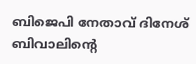ബിജെപി നേതാവ് ദിനേശ് ബിവാലിന്റെ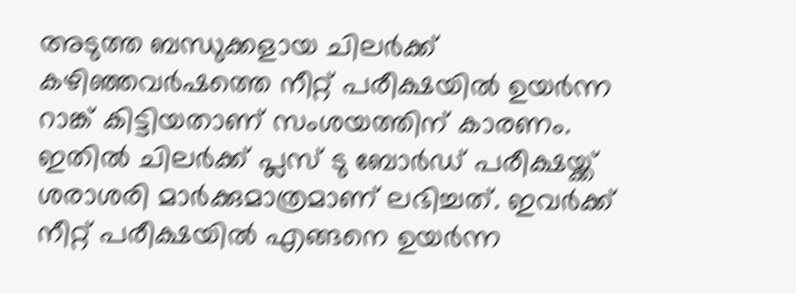അടുത്ത ബന്ധുക്കളായ ചിലർക്ക് കഴിഞ്ഞവർഷത്തെ നീറ്റ് പരീക്ഷയിൽ ഉയർന്ന റാങ്ക് കിട്ടിയതാണ് സംശയത്തിന് കാരണം. ഇതിൽ ചിലർക്ക് പ്ലസ് ടു ബോർഡ് പരീക്ഷയ്ക്ക് ശരാശരി മാർക്കുമാത്രമാണ് ലഭിച്ചത്. ഇവർക്ക് നീറ്റ് പരീക്ഷയിൽ എങ്ങനെ ഉയർന്ന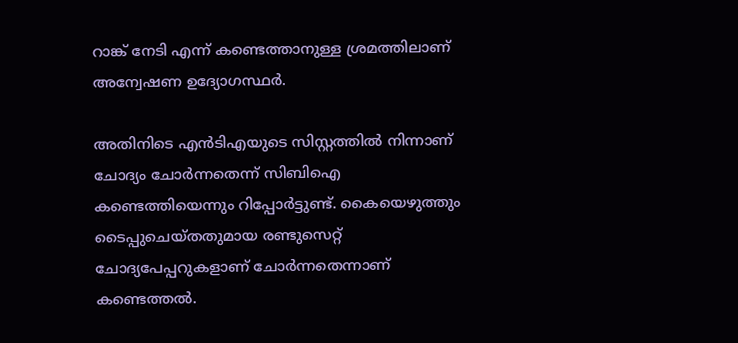റാങ്ക് നേടി എന്ന് കണ്ടെത്താനുള്ള ശ്രമത്തിലാണ് അന്വേഷണ ഉദ്യോഗസ്ഥർ.

അതിനിടെ എൻടിഎയുടെ സിസ്റ്റത്തിൽ നിന്നാണ് ചോദ്യം ചോർന്നതെന്ന് സിബിഐ കണ്ടെത്തിയെന്നും റിപ്പോർട്ടുണ്ട്. കൈയെഴുത്തും ടൈപ്പുചെയ്തതുമായ രണ്ടുസെറ്റ് ചോദ്യപേപ്പറുകളാണ് ചോർന്നതെന്നാണ് കണ്ടെത്തൽ.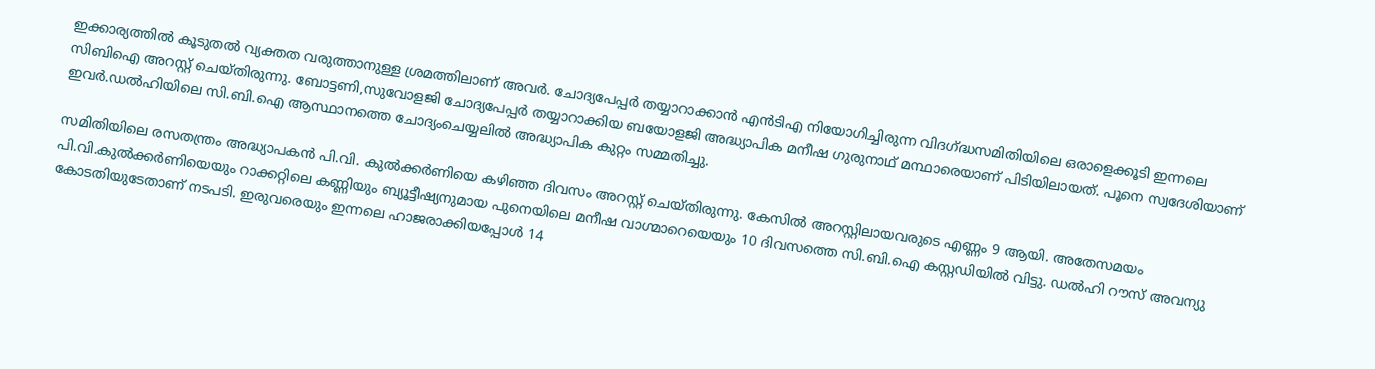ഇക്കാര്യത്തിൽ കൂടുതൽ വ്യക്തത വരുത്താനുള്ള ശ്രമത്തിലാണ് അവർ. ചോദ്യപേപ്പർ തയ്യാറാക്കാൻ എൻടിഎ നിയോഗിച്ചിരുന്ന വിദഗ്ദ്ധസമിതിയിലെ ഒരാളെക്കൂടി ഇന്നലെ സിബിഐ അറസ്റ്റ് ചെയ്തിരുന്നു. ബോട്ടണി,സുവോളജി ചോദ്യപേപ്പർ തയ്യാറാക്കിയ ബയോളജി അദ്ധ്യാപിക മനീഷ ഗുരുനാഥ് മന്ഥാരെയാണ് പിടിയിലായത്. പൂനെ സ്വദേശിയാണ് ഇവർ.ഡൽഹിയിലെ സി.ബി.ഐ ആസ്ഥാനത്തെ ചോദ്യംചെയ്യലിൽ അദ്ധ്യാപിക കുറ്റം സമ്മതിച്ചു.

സമിതിയിലെ രസതന്ത്രം അദ്ധ്യാപകൻ പി.വി. കുൽക്കർണിയെ കഴിഞ്ഞ ദിവസം അറസ്റ്റ് ചെയ്‌തിരുന്നു. കേസിൽ അറസ്റ്റിലായവരുടെ എണ്ണം 9 ആയി. അതേസമയം പി.വി.കുൽക്കർണിയെയും റാക്കറ്റിലെ കണ്ണിയും ബ്യൂട്ടീഷ്യനുമായ പുനെയിലെ മനീഷ വാഗ്മാറെയെയും 10 ദിവസത്തെ സി.ബി.ഐ കസ്റ്റഡിയിൽ വിട്ടു. ഡൽഹി റൗസ് അവന്യു കോടതിയുടേതാണ് നടപടി. ഇരുവരെയും ഇന്നലെ ഹാജരാക്കിയപ്പോൾ 14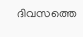ദിവസത്തെ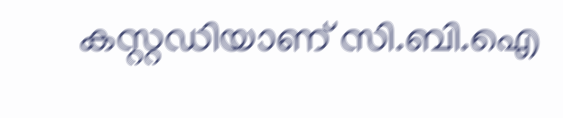കസ്റ്റഡിയാണ് സി.ബി.ഐ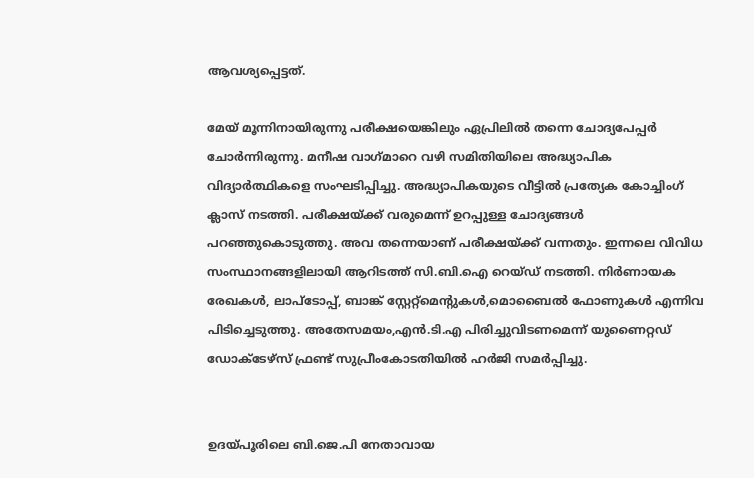ആവശ്യപ്പെട്ടത്.

മേയ് മൂന്നിനായിരുന്നു പരീക്ഷയെങ്കിലും ഏപ്രിലിൽ തന്നെ ചോദ്യപേപ്പ‌ർ ചോർന്നിരുന്നു. മനീഷ വാഗ്‌മാറെ വഴി സമിതിയിലെ അദ്ധ്യാപിക വിദ്യാർത്ഥികളെ സംഘടിപ്പിച്ചു. അദ്ധ്യാപികയുടെ വീട്ടിൽ പ്രത്യേക കോച്ചിംഗ് ക്ലാസ് നടത്തി. പരീക്ഷയ്‌ക്ക് വരുമെന്ന് ഉറപ്പുള്ള ചോദ്യങ്ങൾ പറഞ്ഞുകൊടുത്തു. അവ തന്നെയാണ് പരീക്ഷയ്‌ക്ക് വന്നതും. ഇന്നലെ വിവിധ സംസ്ഥാനങ്ങളിലായി ആറിടത്ത് സി.ബി.ഐ റെയ്ഡ് നടത്തി. നിർണായക രേഖകൾ, ലാപ്ടോപ്പ്, ബാങ്ക് സ്റ്റേറ്റ്മെന്റുകൾ,മൊബൈൽ ഫോണുകൾ എന്നിവ പിടിച്ചെടുത്തു. അതേസമയം,എൻ.ടി.എ പിരിച്ചുവിടണമെന്ന് യുണൈറ്റഡ് ഡോക്ടേഴ്സ് ഫ്രണ്ട് സുപ്രീംകോടതിയിൽ ഹർജി സമർപ്പിച്ചു.


ഉദയ്പൂരിലെ ബി.ജെ.പി നേതാവായ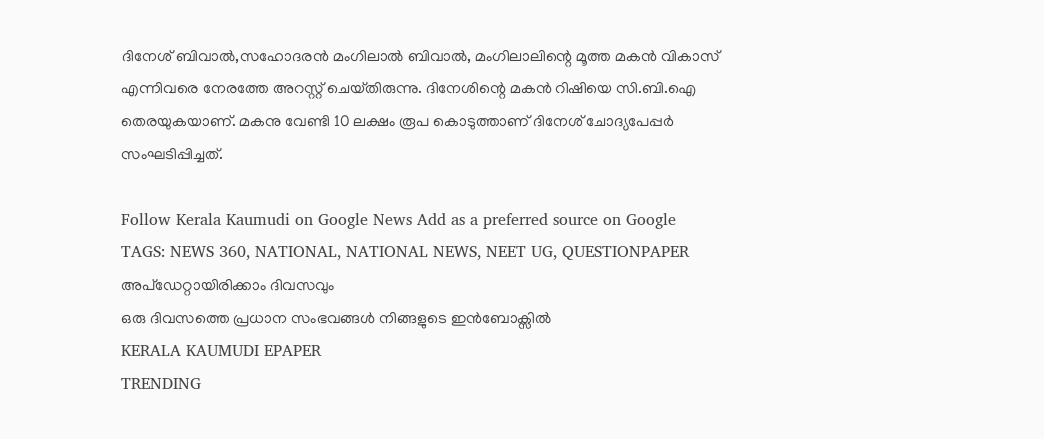ദിനേശ് ബിവാൽ,സഹോദരൻ മംഗിലാൽ ബിവാൽ, മംഗിലാലിന്റെ മൂത്ത മകൻ വികാസ് എന്നിവരെ നേരത്തേ അറസ്റ്റ് ചെയ്‌തിരുന്നു. ദിനേശിന്റെ മകൻ റിഷിയെ സി.ബി.ഐ തെരയുകയാണ്. മകനു വേണ്ടി 10 ലക്ഷം രൂപ കൊടുത്താണ് ദിനേശ് ചോദ്യപേപ്പർ സംഘടിപ്പിച്ചത്.

Follow Kerala Kaumudi on Google News Add as a preferred source on Google
TAGS: NEWS 360, NATIONAL, NATIONAL NEWS, NEET UG, QUESTIONPAPER
അപ്ഡേറ്റായിരിക്കാം ദിവസവും
ഒരു ദിവസത്തെ പ്രധാന സംഭവങ്ങൾ നിങ്ങളുടെ ഇൻബോക്സിൽ
KERALA KAUMUDI EPAPER
TRENDING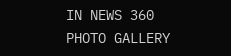IN NEWS 360
PHOTO GALLERY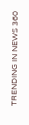TRENDING IN NEWS 360